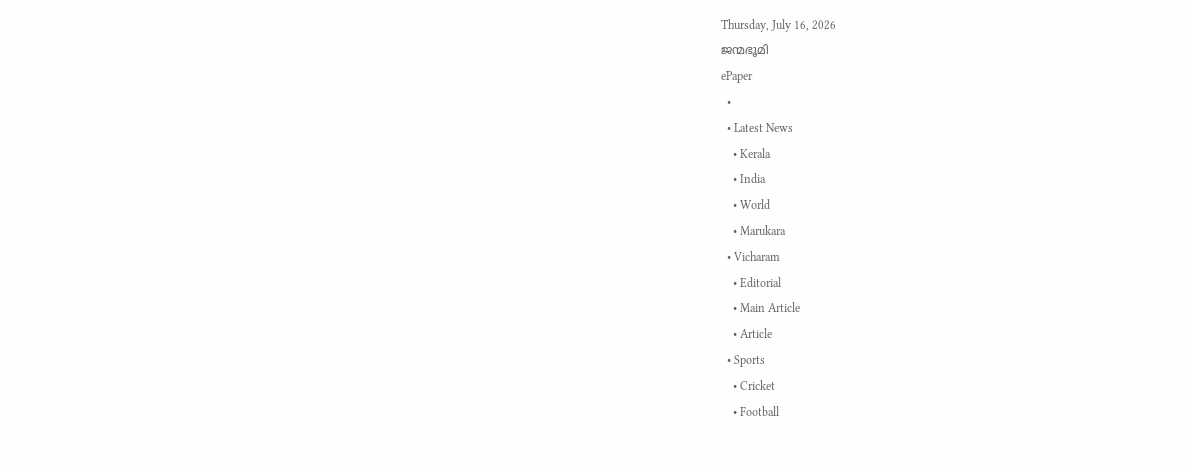Thursday, July 16, 2026
ജന്മഭൂമി
ePaper
  •
  • Latest News
    • Kerala
    • India
    • World
    • Marukara
  • Vicharam
    • Editorial
    • Main Article
    • Article
  • Sports
    • Cricket
    • Football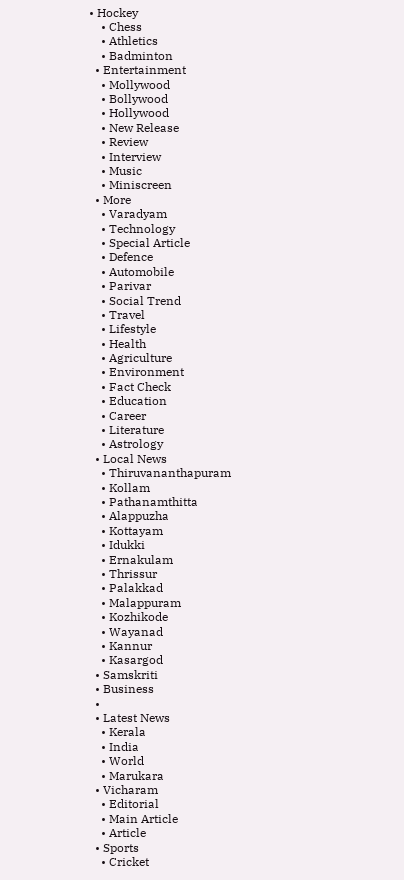• Hockey
    • Chess
    • Athletics
    • Badminton
  • Entertainment
    • Mollywood
    • Bollywood
    • Hollywood
    • New Release
    • Review
    • Interview
    • Music
    • Miniscreen
  • More
    • Varadyam
    • Technology
    • Special Article
    • Defence
    • Automobile
    • Parivar
    • Social Trend
    • Travel
    • Lifestyle
    • Health
    • Agriculture
    • Environment
    • Fact Check
    • Education
    • Career
    • Literature
    • Astrology
  • Local News
    • Thiruvananthapuram
    • Kollam
    • Pathanamthitta
    • Alappuzha
    • Kottayam
    • Idukki
    • Ernakulam
    • Thrissur
    • Palakkad
    • Malappuram
    • Kozhikode
    • Wayanad
    • Kannur
    • Kasargod
  • Samskriti
  • Business
  •
  • Latest News
    • Kerala
    • India
    • World
    • Marukara
  • Vicharam
    • Editorial
    • Main Article
    • Article
  • Sports
    • Cricket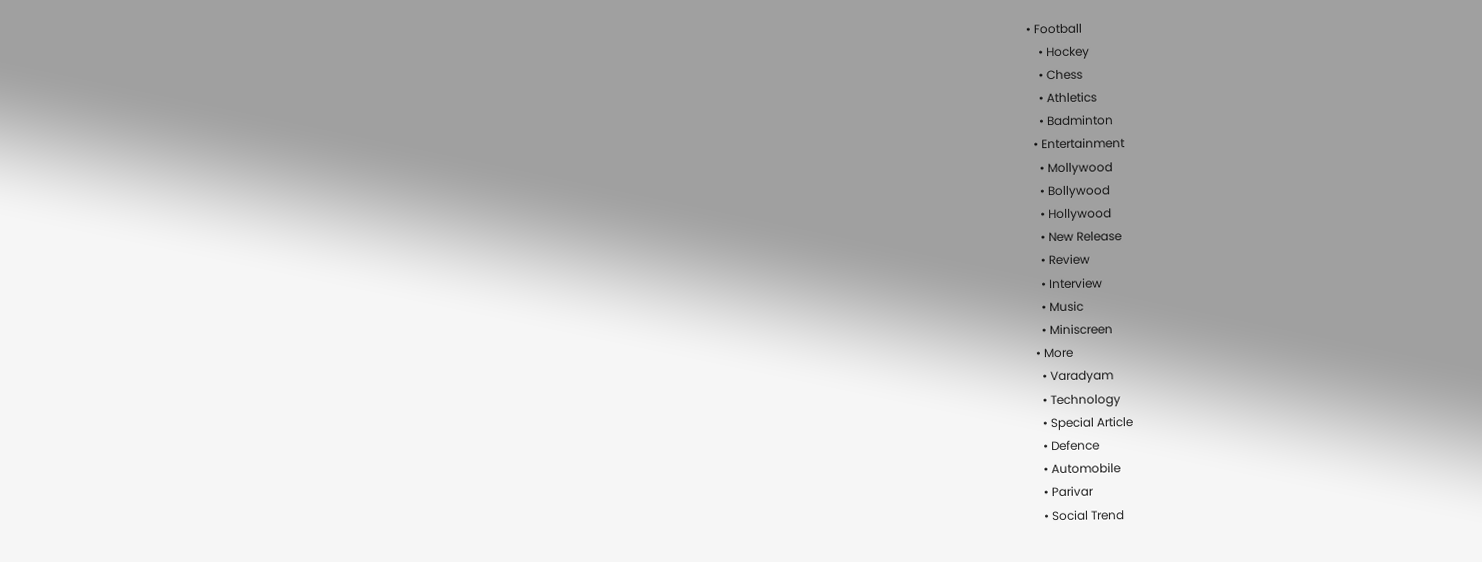• Football
    • Hockey
    • Chess
    • Athletics
    • Badminton
  • Entertainment
    • Mollywood
    • Bollywood
    • Hollywood
    • New Release
    • Review
    • Interview
    • Music
    • Miniscreen
  • More
    • Varadyam
    • Technology
    • Special Article
    • Defence
    • Automobile
    • Parivar
    • Social Trend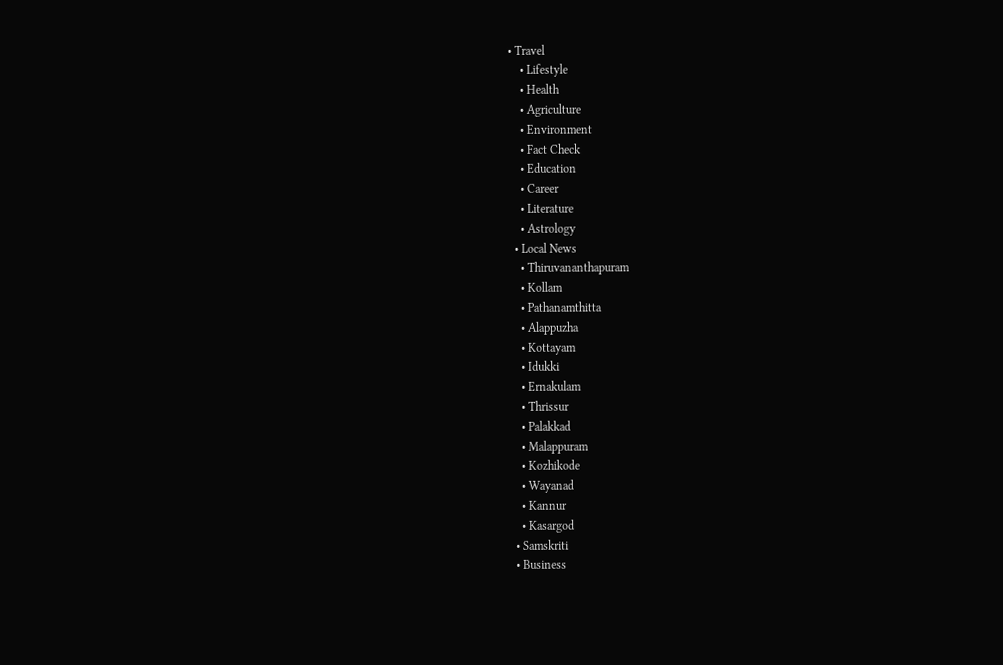• Travel
    • Lifestyle
    • Health
    • Agriculture
    • Environment
    • Fact Check
    • Education
    • Career
    • Literature
    • Astrology
  • Local News
    • Thiruvananthapuram
    • Kollam
    • Pathanamthitta
    • Alappuzha
    • Kottayam
    • Idukki
    • Ernakulam
    • Thrissur
    • Palakkad
    • Malappuram
    • Kozhikode
    • Wayanad
    • Kannur
    • Kasargod
  • Samskriti
  • Business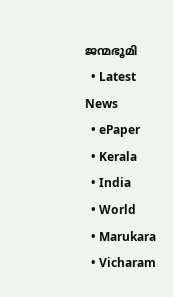ജന്മഭൂമി
  • Latest News
  • ePaper
  • Kerala
  • India
  • World
  • Marukara
  • Vicharam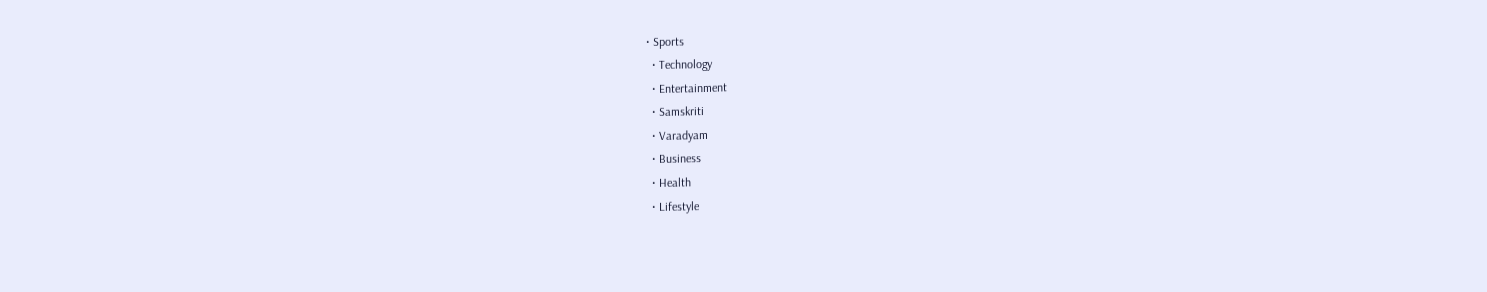• Sports
  • Technology
  • Entertainment
  • Samskriti
  • Varadyam
  • Business
  • Health
  • Lifestyle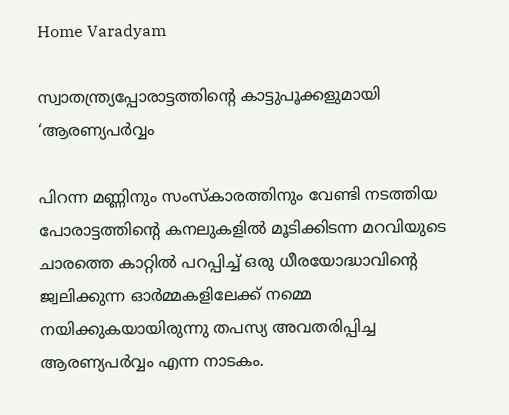Home Varadyam

സ്വാതന്ത്ര്യപ്പോരാട്ടത്തിന്റെ കാട്ടുപൂക്കളുമായി ‘ആരണ്യപര്‍വ്വം

പിറന്ന മണ്ണിനും സംസ്‌കാരത്തിനും വേണ്ടി നടത്തിയ പോരാട്ടത്തിന്റെ കനലുകളില്‍ മൂടിക്കിടന്ന മറവിയുടെ ചാരത്തെ കാറ്റില്‍ പറപ്പിച്ച് ഒരു ധീരയോദ്ധാവിന്റെ ജ്വലിക്കുന്ന ഓര്‍മ്മകളിലേക്ക് നമ്മെ നയിക്കുകയായിരുന്നു തപസ്യ അവതരിപ്പിച്ച ആരണ്യപര്‍വ്വം എന്ന നാടകം.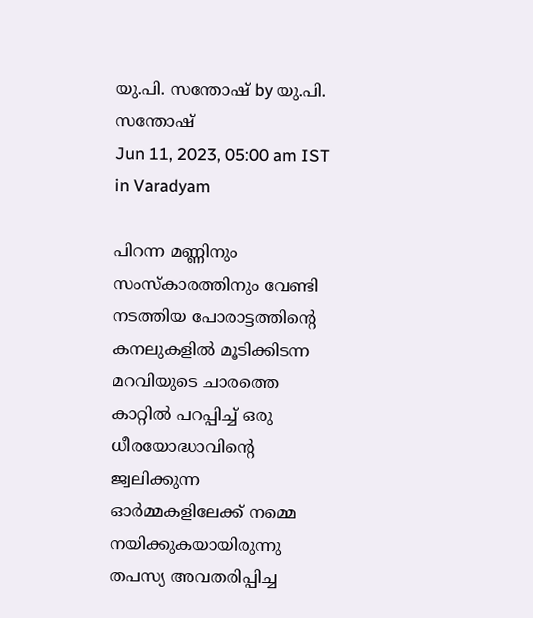യു.പി. സന്തോഷ് by യു.പി. സന്തോഷ്
Jun 11, 2023, 05:00 am IST
in Varadyam

പിറന്ന മണ്ണിനും സംസ്‌കാരത്തിനും വേണ്ടി നടത്തിയ പോരാട്ടത്തിന്റെ കനലുകളില്‍ മൂടിക്കിടന്ന മറവിയുടെ ചാരത്തെ കാറ്റില്‍ പറപ്പിച്ച് ഒരു ധീരയോദ്ധാവിന്റെ ജ്വലിക്കുന്ന ഓര്‍മ്മകളിലേക്ക് നമ്മെ നയിക്കുകയായിരുന്നു തപസ്യ അവതരിപ്പിച്ച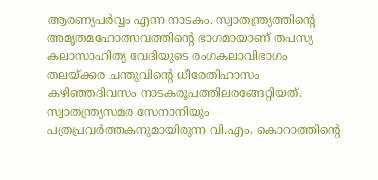ആരണ്യപര്‍വ്വം എന്ന നാടകം. സ്വാതന്ത്ര്യത്തിന്റെ അമൃതമഹോത്സവത്തിന്റെ ഭാഗമായാണ് തപസ്യ കലാസാഹിത്യ വേദിയുടെ രംഗകലാവിഭാഗം തലയ്‌ക്കര ചന്തുവിന്റെ ധീരേതിഹാസം കഴിഞ്ഞദിവസം നാടകരൂപത്തിലരങ്ങേറ്റിയത്. സ്വാതന്ത്ര്യസമര സേനാനിയും പത്രപ്രവര്‍ത്തകനുമായിരുന്ന വി.എം. കൊറാത്തിന്റെ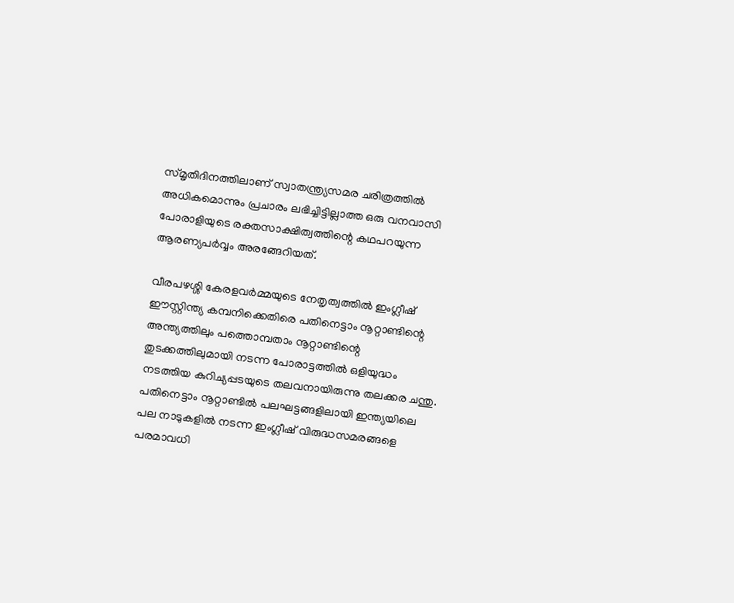സ്മൃതിദിനത്തിലാണ് സ്വാതന്ത്ര്യസമര ചരിത്രത്തില്‍ അധികമൊന്നും പ്രചാരം ലഭിച്ചിട്ടില്ലാത്ത ഒരു വനവാസി പോരാളിയുടെ രക്തസാക്ഷിത്വത്തിന്റെ കഥപറയുന്ന ആരണ്യപര്‍വ്വം അരങ്ങേറിയത്.

വീരപഴശ്ശി കേരളവര്‍മ്മയുടെ നേതൃത്വത്തില്‍ ഇംഗ്ലീഷ് ഈസ്റ്റിന്ത്യ കമ്പനിക്കെതിരെ പതിനെട്ടാം നൂറ്റാണ്ടിന്റെ അന്ത്യത്തിലും പത്തൊമ്പതാം നൂറ്റാണ്ടിന്റെ തുടക്കത്തിലുമായി നടന്ന പോരാട്ടത്തില്‍ ഒളിയുദ്ധം നടത്തിയ കുറിച്യപ്പടയുടെ തലവനായിരുന്നു തലക്കര ചന്തു. പതിനെട്ടാം നൂറ്റാണ്ടില്‍ പലഘട്ടങ്ങളിലായി ഇന്ത്യയിലെ പല നാടുകളില്‍ നടന്ന ഇംഗ്ലീഷ് വിരുദ്ധസമരങ്ങളെ പരമാവധി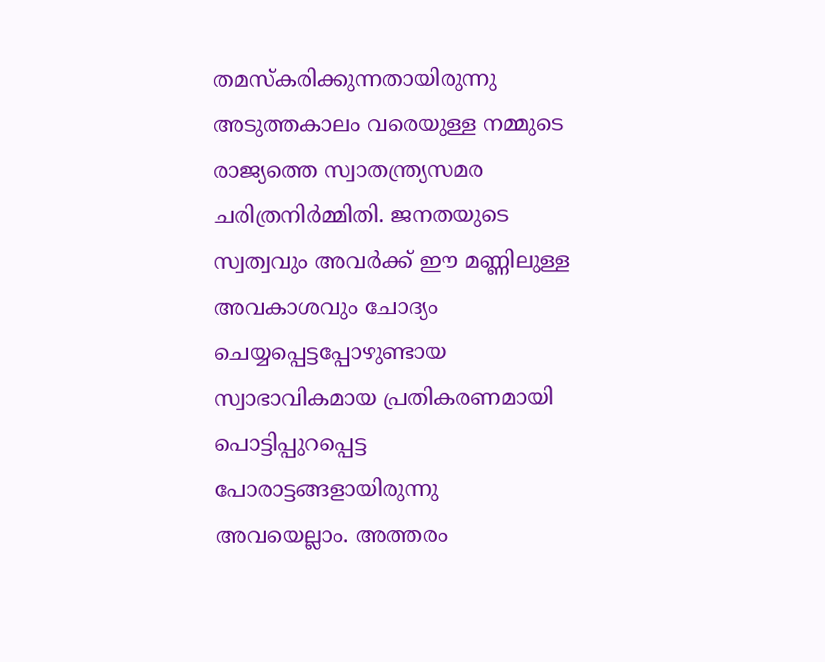തമസ്‌കരിക്കുന്നതായിരുന്നു അടുത്തകാലം വരെയുള്ള നമ്മുടെ രാജ്യത്തെ സ്വാതന്ത്ര്യസമര ചരിത്രനിര്‍മ്മിതി. ജനതയുടെ സ്വത്വവും അവര്‍ക്ക് ഈ മണ്ണിലുള്ള അവകാശവും ചോദ്യം ചെയ്യപ്പെട്ടപ്പോഴുണ്ടായ സ്വാഭാവികമായ പ്രതികരണമായി പൊട്ടിപ്പുറപ്പെട്ട പോരാട്ടങ്ങളായിരുന്നു അവയെല്ലാം. അത്തരം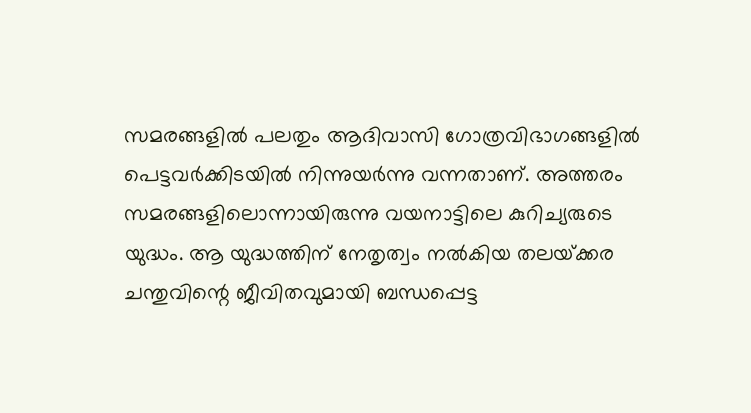സമരങ്ങളില്‍ പലതും ആദിവാസി ഗോത്രവിഭാഗങ്ങളില്‍ പെട്ടവര്‍ക്കിടയില്‍ നിന്നുയര്‍ന്നു വന്നതാണ്. അത്തരം സമരങ്ങളിലൊന്നായിരുന്നു വയനാട്ടിലെ കുറിച്യരുടെ യുദ്ധം. ആ യുദ്ധത്തിന് നേതൃത്വം നല്‍കിയ തലയ്‌ക്കര ചന്തുവിന്റെ ജീവിതവുമായി ബന്ധപ്പെട്ട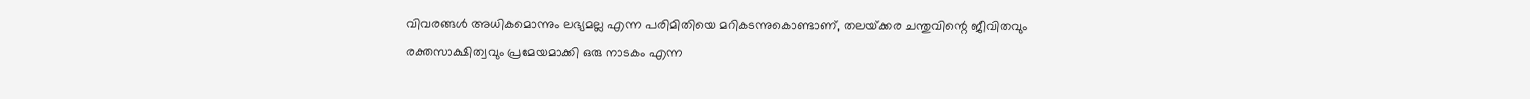വിവരങ്ങള്‍ അധികമൊന്നും ലഭ്യമല്ല എന്ന പരിമിതിയെ മറികടന്നുകൊണ്ടാണ്, തലയ്‌ക്കര ചന്തുവിന്റെ ജീവിതവും രക്തസാക്ഷിത്വവും പ്രമേയമാക്കി ഒരു നാടകം എന്ന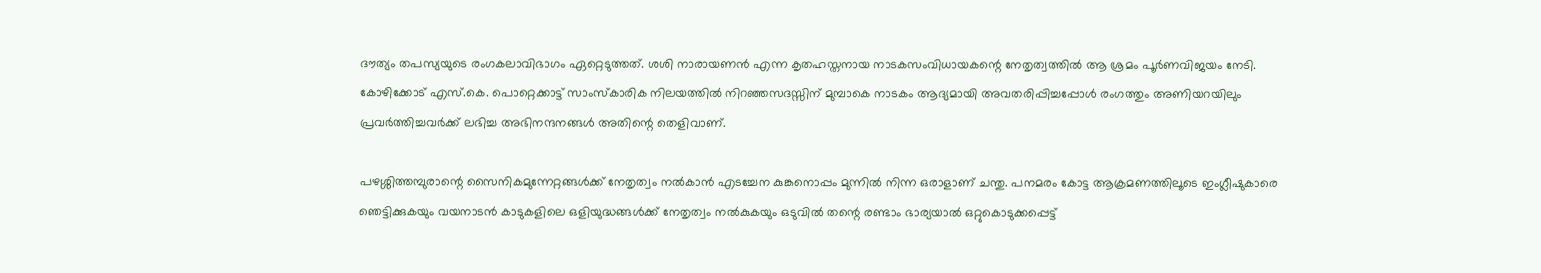ദൗത്യം തപസ്യയുടെ രംഗകലാവിഭാഗം ഏറ്റെടുത്തത്. ശശി നാരായണന്‍ എന്ന കൃതഹസ്തനായ നാടകസംവിധായകന്റെ നേതൃത്വത്തില്‍ ആ ശ്രമം പൂര്‍ണവിജയം നേടി. കോഴിക്കോട് എസ്.കെ. പൊറ്റെക്കാട്ട് സാംസ്‌കാരിക നിലയത്തില്‍ നിറഞ്ഞസദസ്സിന് മുമ്പാകെ നാടകം ആദ്യമായി അവതരിപ്പിച്ചപ്പോള്‍ രംഗത്തും അണിയറയിലും പ്രവര്‍ത്തിച്ചവര്‍ക്ക് ലഭിച്ച അഭിനന്ദനങ്ങള്‍ അതിന്റെ തെളിവാണ്.

പഴശ്ശിത്തമ്പുരാന്റെ സൈനികമുന്നേറ്റങ്ങള്‍ക്ക് നേതൃത്വം നല്‍കാന്‍ എടച്ചേന കുങ്കനൊപ്പം മുന്നില്‍ നിന്ന ഒരാളാണ് ചന്തു. പനമരം കോട്ട ആക്രമണത്തിലൂടെ ഇംഗ്ലീഷുകാരെ ഞെട്ടിക്കുകയും വയനാടന്‍ കാടുകളിലെ ഒളിയുദ്ധങ്ങള്‍ക്ക് നേതൃത്വം നല്‍കുകയും ഒടുവില്‍ തന്റെ രണ്ടാം ഭാര്യയാല്‍ ഒറ്റുകൊടുക്കപ്പെട്ട്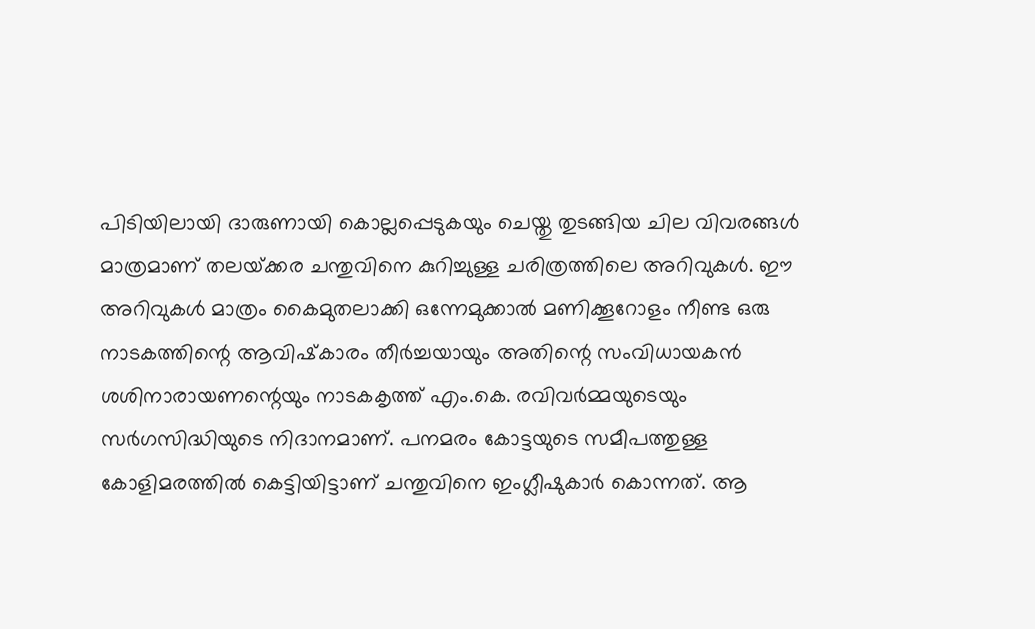പിടിയിലായി ദാരുണായി കൊല്ലപ്പെടുകയും ചെയ്തു തുടങ്ങിയ ചില വിവരങ്ങള്‍ മാത്രമാണ് തലയ്‌ക്കര ചന്തുവിനെ കുറിച്ചുള്ള ചരിത്രത്തിലെ അറിവുകള്‍. ഈ അറിവുകള്‍ മാത്രം കൈമുതലാക്കി ഒന്നേമുക്കാല്‍ മണിക്കൂറോളം നീണ്ട ഒരു നാടകത്തിന്റെ ആവിഷ്‌കാരം തീര്‍ച്ചയായും അതിന്റെ സംവിധായകന്‍ ശശിനാരായണന്റെയും നാടകകൃത്ത് എം.കെ. രവിവര്‍മ്മയുടെയും സര്‍ഗസിദ്ധിയുടെ നിദാനമാണ്. പനമരം കോട്ടയുടെ സമീപത്തുള്ള കോളിമരത്തില്‍ കെട്ടിയിട്ടാണ് ചന്തുവിനെ ഇംഗ്ലീഷുകാര്‍ കൊന്നത്. ആ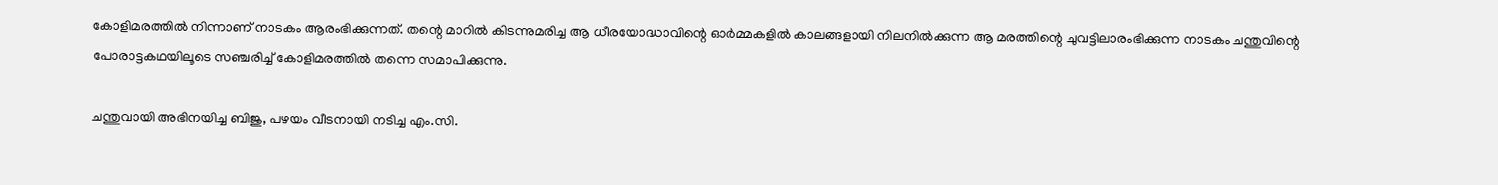കോളിമരത്തില്‍ നിന്നാണ് നാടകം ആരംഭിക്കുന്നത്. തന്റെ മാറില്‍ കിടന്നുമരിച്ച ആ ധീരയോദ്ധാവിന്റെ ഓര്‍മ്മകളില്‍ കാലങ്ങളായി നിലനില്‍ക്കുന്ന ആ മരത്തിന്റെ ചുവട്ടിലാരംഭിക്കുന്ന നാടകം ചന്തുവിന്റെ പോരാട്ടകഥയിലൂടെ സഞ്ചരിച്ച് കോളിമരത്തില്‍ തന്നെ സമാപിക്കുന്നു.

ചന്തുവായി അഭിനയിച്ച ബിജു, പഴയം വീടനായി നടിച്ച എം.സി.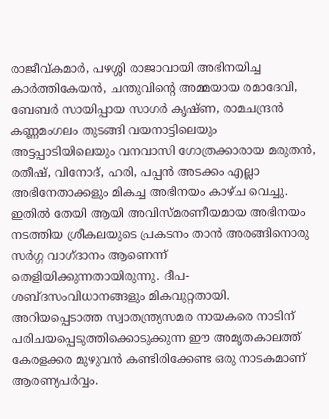രാജീവ്കമാര്‍, പഴശ്ശി രാജാവായി അഭിനയിച്ച കാര്‍ത്തികേയന്‍, ചന്തുവിന്റെ അമ്മയായ രമാദേവി, ബേബര്‍ സായിപ്പായ സാഗര്‍ കൃഷ്ണ, രാമചന്ദ്രന്‍ കണ്ണമംഗലം തുടങ്ങി വയനാട്ടിലെയും അട്ടപ്പാടിയിലെയും വനവാസി ഗോത്രക്കാരായ മരുതന്‍, രതീഷ്, വിനോദ്, ഹരി, പപ്പന്‍ അടക്കം എല്ലാ അഭിനേതാക്കളും മികച്ച അഭിനയം കാഴ്ച വെച്ചു. ഇതില്‍ തേയി ആയി അവിസ്മരണീയമായ അഭിനയം നടത്തിയ ശ്രീകലയുടെ പ്രകടനം താന്‍ അരങ്ങിനൊരു സര്‍ഗ്ഗ വാഗ്ദാനം ആണെന്ന് തെളിയിക്കുന്നതായിരുന്നു. ദീപ-ശബ്ദസംവിധാനങ്ങളും മികവുറ്റതായി. അറിയപ്പെടാത്ത സ്വാതന്ത്ര്യസമര നായകരെ നാടിന് പരിചയപ്പെടുത്തിക്കൊടുക്കുന്ന ഈ അമൃതകാലത്ത് കേരളക്കര മുഴുവന്‍ കണ്ടിരിക്കേണ്ട ഒരു നാടകമാണ് ആരണ്യപര്‍വ്വം.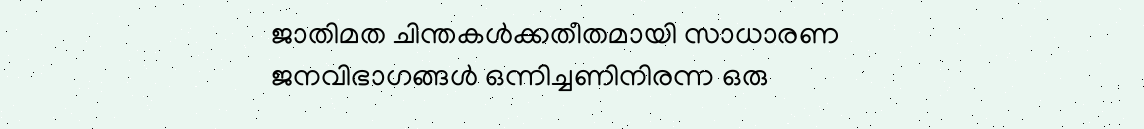ജാതിമത ചിന്തകള്‍ക്കതീതമായി സാധാരണ ജനവിഭാഗങ്ങള്‍ ഒന്നിച്ചണിനിരന്ന ഒരു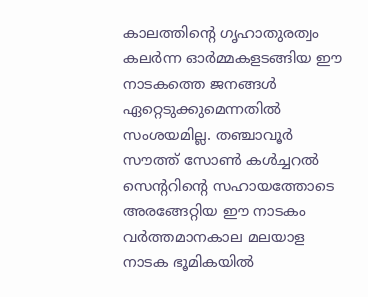കാലത്തിന്റെ ഗൃഹാതുരത്വം കലര്‍ന്ന ഓര്‍മ്മകളടങ്ങിയ ഈ നാടകത്തെ ജനങ്ങള്‍ ഏറ്റെടുക്കുമെന്നതില്‍ സംശയമില്ല. തഞ്ചാവൂര്‍ സൗത്ത് സോണ്‍ കള്‍ച്ചറല്‍ സെന്ററിന്റെ സഹായത്തോടെ അരങ്ങേറ്റിയ ഈ നാടകം വര്‍ത്തമാനകാല മലയാള നാടക ഭൂമികയില്‍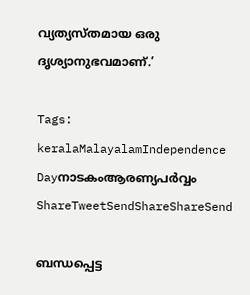വ്യത്യസ്തമായ ഒരു ദൃശ്യാനുഭവമാണ്.’

Tags: keralaMalayalamIndependence Dayനാടകംആരണ്യപര്‍വ്വം
ShareTweetSendShareShareSend

ബന്ധപ്പെട്ട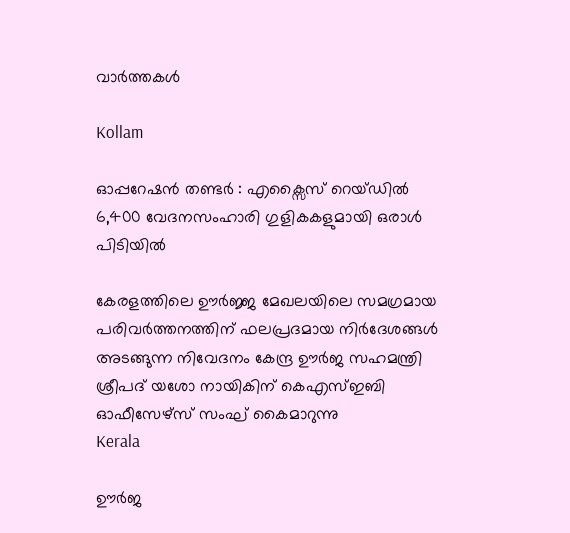വാര്‍ത്തകള്‍

Kollam

ഓപ്പറേഷൻ തണ്ടർ : എക്സൈസ് റെയ്ഡിൽ 6,400 വേദനസംഹാരി ഗുളികകളുമായി ഒരാള്‍ പിടിയില്‍

കേരളത്തിലെ ഊര്‍ജ്ജ മേഖലയിലെ സമഗ്രമായ പരിവര്‍ത്തനത്തിന് ഫലപ്രദമായ നിര്‍ദേശങ്ങള്‍ അടങ്ങുന്ന നിവേദനം കേന്ദ്ര ഊര്‍ജ സഹമന്ത്രി ശ്രീപദ് യശോ നായികിന് കെഎസ്ഇബി ഓഫീസേഴ്‌സ് സംഘ് കൈമാറുന്നു
Kerala

ഊര്‍ജ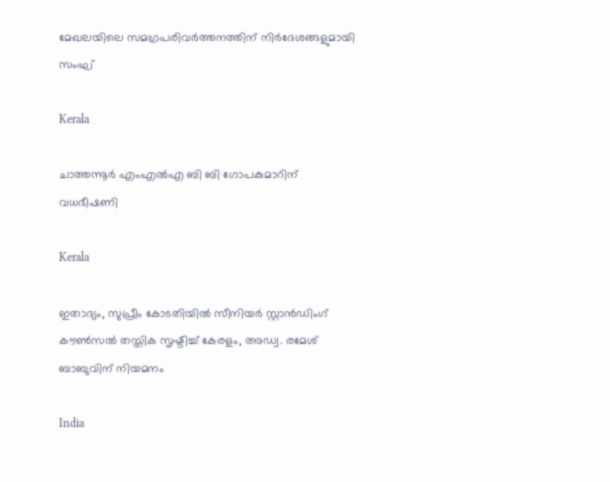മേഖലയിലെ സമഗ്രപരിവര്‍ത്തനത്തിന് നിര്‍ദേശങ്ങളുമായി സംഘ്

Kerala

ചാത്തന്നൂര്‍ എംഎല്‍എ ബി ബി ഗോപകുമാറിന് വധഭീഷണി

Kerala

ഇതാദ്യം, സുപ്രീം കോടതിയില്‍ സീനിയര്‍ സ്റ്റാന്‍ഡിംഗ് കൗണ്‍സല്‍ തസ്തിക സൃഷ്ടിച്ച് കേരളം, അഡ്വ. രമേശ് ബാബുവിന് നിയമനം

India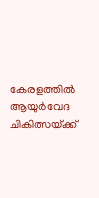കേരളത്തില്‍ ആയുര്‍വേദ ചികിത്സയ്‌ക്ക്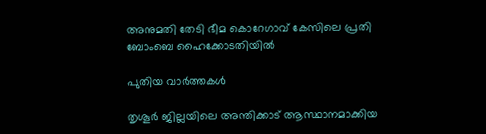അനുമതി തേടി ഭീമ കൊറേഗാവ് കേസിലെ പ്രതി ബോംബെ ഹൈക്കോടതിയില്‍

പുതിയ വാര്‍ത്തകള്‍

തൃശൂര്‍ ജില്ലയിലെ അന്തിക്കാട് ആസ്ഥാനമാക്കിയ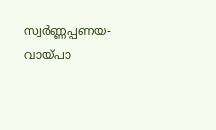സ്വര്‍ണ്ണപ്പണയ-വായ്‌പാ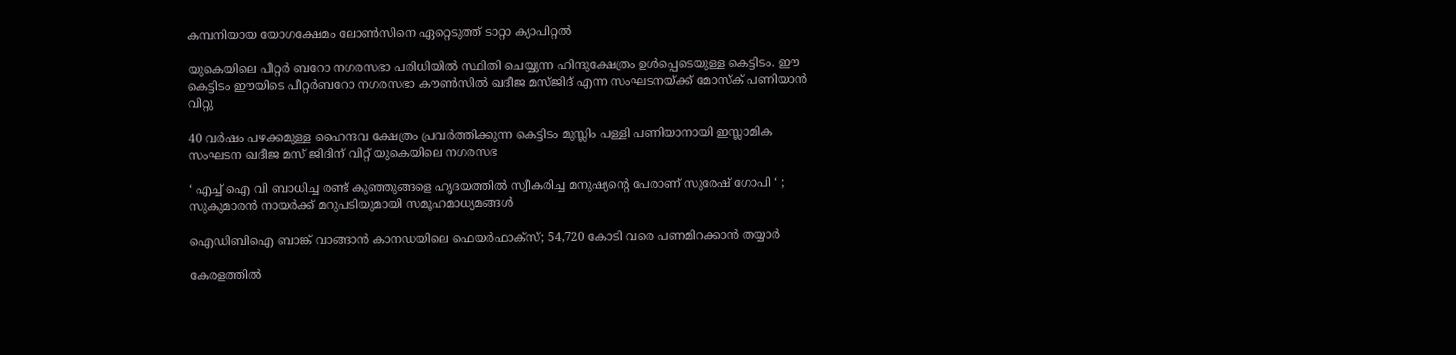കമ്പനിയായ യോഗക്ഷേമം ലോണ്‍സിനെ ഏറ്റെടുത്ത് ടാറ്റാ ക്യാപിറ്റല്‍

യുകെയിലെ പീറ്റര്‍ ബറോ നഗരസഭാ പരിധിയില്‍ സ്ഥിതി ചെയ്യുന്ന ഹിന്ദുക്ഷേത്രം ഉള്‍പ്പെടെയുള്ള കെട്ടിടം. ഈ കെട്ടിടം ഈയിടെ പീറ്റര്‍ബറോ നഗരസഭാ കൗണ്‍സില്‍ ഖദീജ മസ്ജിദ് എന്ന സംഘടനയ്ക്ക് മോസ്ക് പണിയാന്‍ വിറ്റു

40 വര്‍ഷം പഴക്കമുള്ള ഹൈന്ദവ ക്ഷേത്രം പ്രവര്‍ത്തിക്കുന്ന കെട്ടിടം മുസ്ലിം പള്ളി പണിയാനായി ഇസ്ലാമിക സംഘടന ഖദീജ മസ് ജിദിന് വിറ്റ് യുകെയിലെ നഗരസഭ

‘ എച്ച് ഐ വി ബാധിച്ച രണ്ട് കുഞ്ഞുങ്ങളെ ഹൃദയത്തിൽ സ്വീകരിച്ച മനുഷ്യന്റെ പേരാണ് സുരേഷ് ഗോപി ‘ ; സുകുമാരൻ നായർക്ക് മറുപടിയുമായി സമൂഹമാധ്യമങ്ങൾ

ഐഡിബിഐ ബാങ്ക് വാങ്ങാന്‍ കാനഡയിലെ ഫെയര്‍ഫാക്‌സ്; 54,720 കോടി വരെ പണമിറക്കാന്‍ തയ്യാര്‍

കേരളത്തിൽ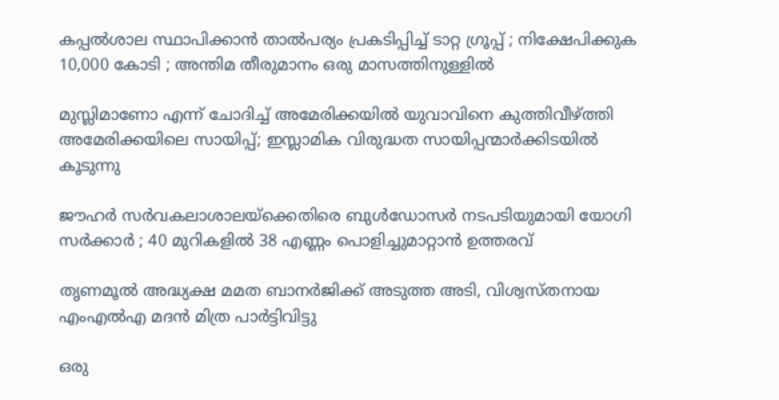കപ്പൽശാല സ്ഥാപിക്കാൻ താൽപര്യം പ്രകടിപ്പിച്ച് ടാറ്റ ഗ്രൂപ്പ് ; നിക്ഷേപിക്കുക 10,000 കോടി ; അന്തിമ തീരുമാനം ഒരു മാസത്തിനുള്ളിൽ

മുസ്ലിമാണോ എന്ന് ചോദിച്ച് അമേരിക്കയില്‍ യുവാവിനെ കുത്തിവീഴ്‌ത്തി അമേരിക്കയിലെ സായിപ്പ്; ഇസ്ലാമിക വിരുദ്ധത സായിപ്പന്മാര്‍ക്കിടയില്‍ കൂടുന്നു

ജൗഹർ സർവകലാശാലയ്‌ക്കെതിരെ ബുൾഡോസർ നടപടിയുമായി യോഗി സർക്കാർ ; 40 മുറികളിൽ 38 എണ്ണം പൊളിച്ചുമാറ്റാൻ ഉത്തരവ്

തൃണമൂല്‍ അദ്ധ്യക്ഷ മമത ബാനര്‍ജിക്ക് അടുത്ത അടി, വിശ്വസ്തനായ എംഎല്‍എ മദന്‍ മിത്ര പാര്‍ട്ടിവിട്ടു

ഒരു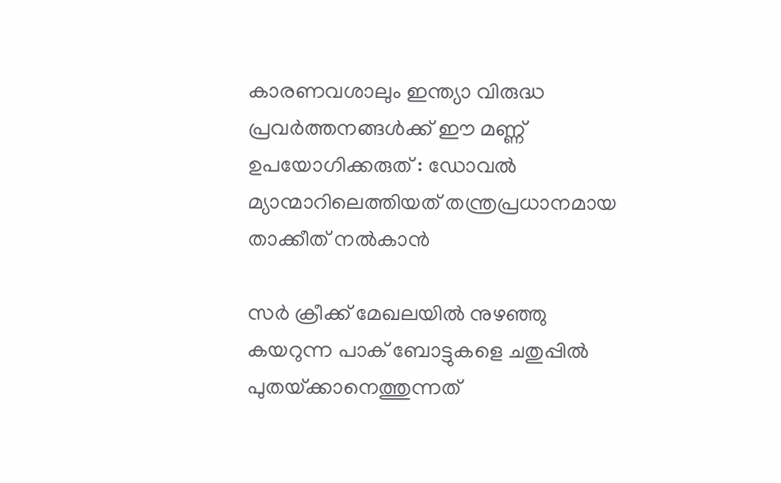കാരണവശാലും ഇന്ത്യാ വിരുദ്ധ പ്രവർത്തനങ്ങൾക്ക് ഈ മണ്ണ് ഉപയോഗിക്കരുത് : ഡോവൽ മ്യാന്മാറിലെത്തിയത് തന്ത്രപ്രധാനമായ താക്കീത് നൽകാൻ

സർ ക്രീക്ക് മേഖലയിൽ നുഴഞ്ഞു കയറുന്ന പാക് ബോട്ടുകളെ ചതുപ്പിൽ പുതയ്‌ക്കാനെത്തുന്നത്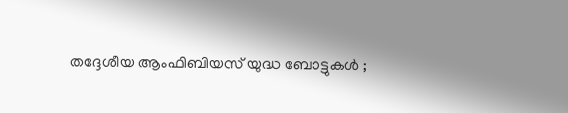തദ്ദേശീയ ആംഫിബിയസ് യുദ്ധ ബോട്ടുകൾ ;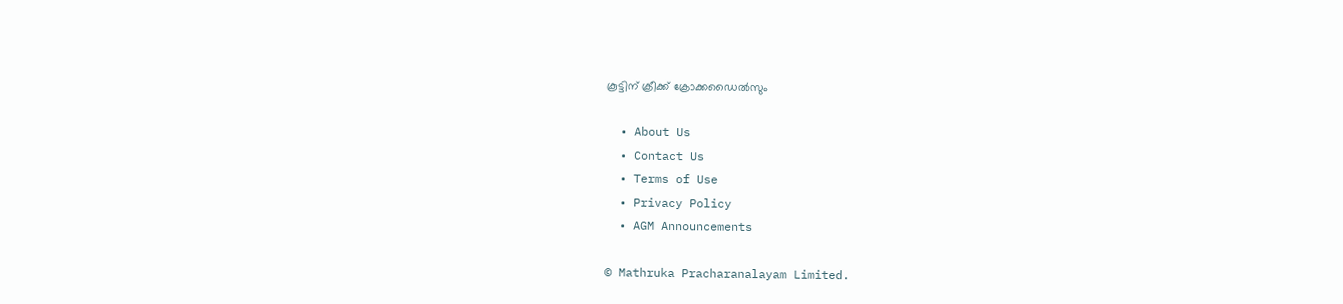കൂട്ടിന് ക്രീക്ക് ക്രോക്കഡൈൽസും

  • About Us
  • Contact Us
  • Terms of Use
  • Privacy Policy
  • AGM Announcements

© Mathruka Pracharanalayam Limited.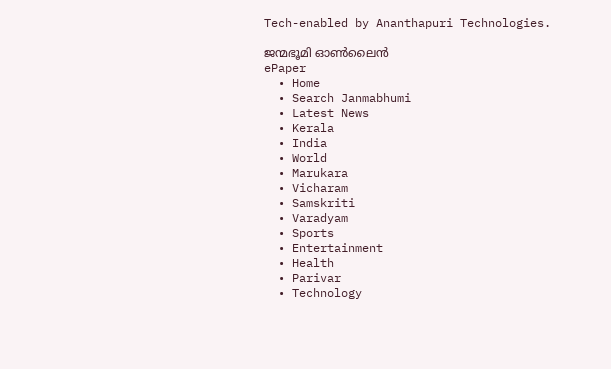Tech-enabled by Ananthapuri Technologies.

ജന്മഭൂമി ഓണ്‍ലൈന്‍
ePaper
  • Home
  • Search Janmabhumi
  • Latest News
  • Kerala
  • India
  • World
  • Marukara
  • Vicharam
  • Samskriti
  • Varadyam
  • Sports
  • Entertainment
  • Health
  • Parivar
  • Technology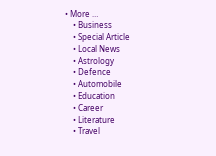• More …
    • Business
    • Special Article
    • Local News
    • Astrology
    • Defence
    • Automobile
    • Education
    • Career
    • Literature
    • Travel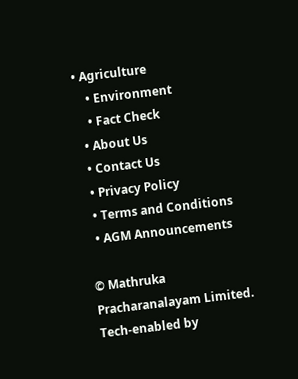• Agriculture
    • Environment
    • Fact Check
  • About Us
  • Contact Us
  • Privacy Policy
  • Terms and Conditions
  • AGM Announcements

© Mathruka Pracharanalayam Limited.
Tech-enabled by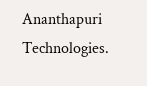Ananthapuri Technologies.